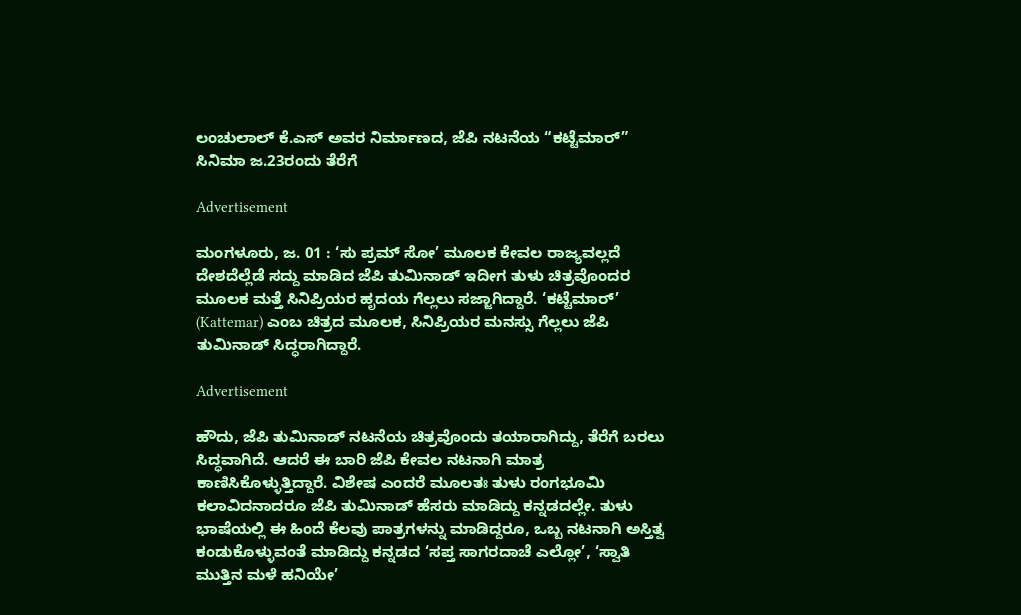ಲಂಚುಲಾಲ್ ಕೆ.ಎಸ್ ಅವರ ನಿರ್ಮಾಣದ, ಜೆಪಿ ನಟನೆಯ “ಕಟ್ಟೆಮಾರ್” ಸಿನಿಮಾ ಜ.23ರಂದು ತೆರೆಗೆ

Advertisement

ಮಂಗಳೂರು, ಜ. 01 : ‘ಸು ಪ್ರಮ್ ಸೋ’ ಮೂಲಕ ಕೇವಲ ರಾಜ್ಯವಲ್ಲದೆ ದೇಶದೆಲ್ಲೆಡೆ ಸದ್ದು ಮಾಡಿದ ಜೆಪಿ ತುಮಿನಾಡ್ ಇದೀಗ ತುಳು ಚಿತ್ರವೊಂದರ ಮೂಲಕ ಮತ್ತೆ ಸಿನಿಪ್ರಿಯರ ಹೃದಯ ಗೆಲ್ಲಲು ಸಜ್ಜಾಗಿದ್ದಾರೆ. ‘ಕಟ್ಟೆಮಾರ್’ (Kattemar) ಎಂಬ ಚಿತ್ರದ ಮೂಲಕ, ಸಿನಿಪ್ರಿಯರ ಮನಸ್ಸು ಗೆಲ್ಲಲು ಜೆಪಿ ತುಮಿನಾಡ್ ಸಿದ್ಧರಾಗಿದ್ದಾರೆ.

Advertisement

ಹೌದು, ಜೆಪಿ ತುಮಿನಾಡ್ ನಟನೆಯ ಚಿತ್ರವೊಂದು ತಯಾರಾಗಿದ್ದು, ತೆರೆಗೆ ಬರಲು ಸಿದ್ಧವಾಗಿದೆ. ಆದರೆ ಈ ಬಾರಿ ಜೆಪಿ ಕೇವಲ ನಟನಾಗಿ ಮಾತ್ರ ಕಾಣಿಸಿಕೊಳ್ಳುತ್ತಿದ್ದಾರೆ. ವಿಶೇಷ ಎಂದರೆ ಮೂಲತಃ ತುಳು ರಂಗಭೂಮಿ ಕಲಾವಿದನಾದರೂ ಜೆಪಿ ತುಮಿನಾಡ್ ಹೆಸರು ಮಾಡಿದ್ದು ಕನ್ನಡದಲ್ಲೇ. ತುಳು ಭಾಷೆಯಲ್ಲಿ ಈ ಹಿಂದೆ ಕೆಲವು ಪಾತ್ರಗಳನ್ನು ಮಾಡಿದ್ದರೂ, ಒಬ್ಬ ನಟನಾಗಿ ಅಸ್ತಿತ್ವ ಕಂಡುಕೊಳ್ಳುವಂತೆ ಮಾಡಿದ್ದು ಕನ್ನಡದ ‘ಸಪ್ತ ಸಾಗರದಾಚೆ ಎಲ್ಲೋ’, ‘ಸ್ವಾತಿ ಮುತ್ತಿನ ಮಳೆ ಹನಿಯೇ’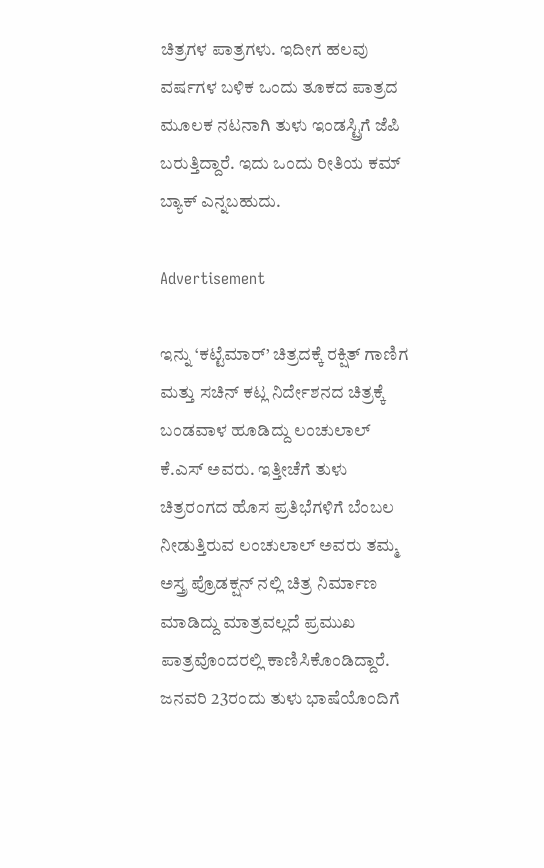ಚಿತ್ರಗಳ ಪಾತ್ರಗಳು. ಇದೀಗ ಹಲವು ವರ್ಷಗಳ ಬಳಿಕ ಒಂದು ತೂಕದ ಪಾತ್ರದ ಮೂಲಕ ನಟನಾಗಿ ತುಳು ಇಂಡಸ್ಟ್ರಿಗೆ ಜೆಪಿ ಬರುತ್ತಿದ್ದಾರೆ. ಇದು ಒಂದು ರೀತಿಯ ಕಮ್ ಬ್ಯಾಕ್ ಎನ್ನಬಹುದು.

Advertisement

ಇನ್ನು ‘ಕಟ್ಟೆಮಾರ್’ ಚಿತ್ರದಕ್ಕೆ ರಕ್ಷಿತ್ ಗಾಣಿಗ ಮತ್ತು ಸಚಿನ್ ಕಟ್ಲ ನಿರ್ದೇಶನದ ಚಿತ್ರಕ್ಕೆ ಬಂಡವಾಳ ಹೂಡಿದ್ದು ಲಂಚುಲಾಲ್ ಕೆ.ಎಸ್ ಅವರು. ಇತ್ತೀಚೆಗೆ ತುಳು ಚಿತ್ರರಂಗದ ಹೊಸ ಪ್ರತಿಭೆಗಳಿಗೆ ಬೆಂಬಲ ನೀಡುತ್ತಿರುವ ಲಂಚುಲಾಲ್ ಅವರು ತಮ್ಮ ಅಸ್ತ್ರ ಪ್ರೊಡಕ್ಷನ್ ನಲ್ಲಿ ಚಿತ್ರ ನಿರ್ಮಾಣ ಮಾಡಿದ್ದು ಮಾತ್ರವಲ್ಲದೆ ಪ್ರಮುಖ ಪಾತ್ರವೊಂದರಲ್ಲಿ ಕಾಣಿಸಿಕೊಂಡಿದ್ದಾರೆ. ಜನವರಿ 23ರಂದು ತುಳು ಭಾಷೆಯೊಂದಿಗೆ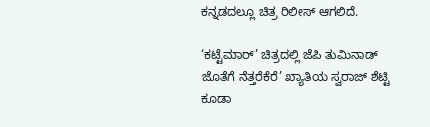ಕನ್ನಡದಲ್ಲೂ ಚಿತ್ರ ರಿಲೀಸ್ ಆಗಲಿದೆ.

‘ಕಟ್ಟೆಮಾರ್’ ಚಿತ್ರದಲ್ಲಿ ಜೆಪಿ ತುಮಿನಾಡ್ ಜೊತೆಗೆ ನೆತ್ತರೆಕೆರೆ’ ಖ್ಯಾತಿಯ ಸ್ವರಾಜ್ ಶೆಟ್ಟಿ ಕೂಡಾ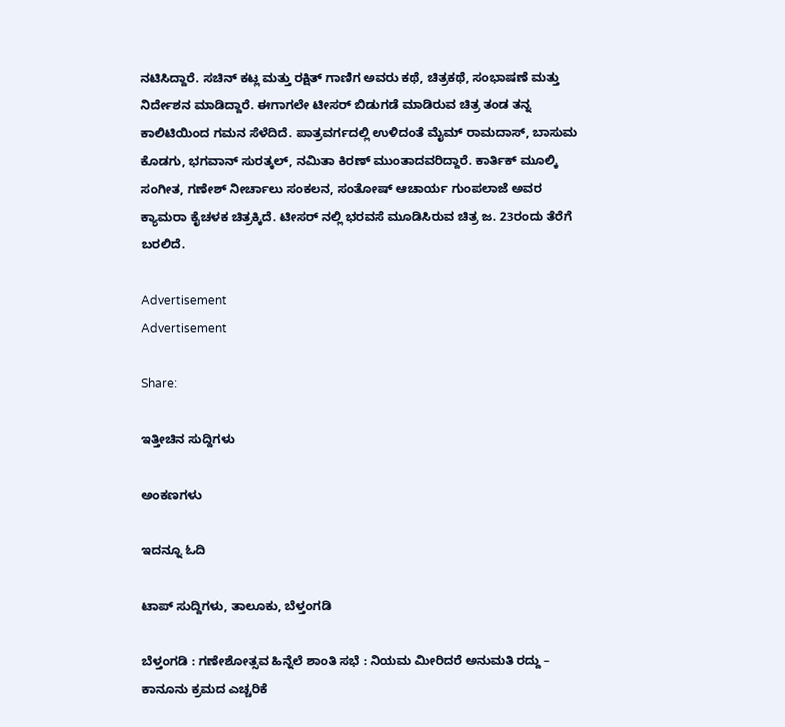ನಟಿಸಿದ್ದಾರೆ. ಸಚಿನ್ ಕಟ್ಲ ಮತ್ತು ರಕ್ಷಿತ್ ಗಾಣಿಗ ಅವರು ಕಥೆ, ಚಿತ್ರಕಥೆ, ಸಂಭಾಷಣೆ ಮತ್ತು ನಿರ್ದೇಶನ ಮಾಡಿದ್ದಾರೆ. ಈಗಾಗಲೇ ಟೀಸರ್ ಬಿಡುಗಡೆ ಮಾಡಿರುವ ಚಿತ್ರ ತಂಡ ತನ್ನ ಕಾಲಿಟಿಯಿಂದ ಗಮನ ಸೆಳೆದಿದೆ. ಪಾತ್ರವರ್ಗದಲ್ಲಿ ಉಳಿದಂತೆ ಮೈಮ್ ರಾಮದಾಸ್, ಬಾಸುಮ ಕೊಡಗು, ಭಗವಾನ್ ಸುರತ್ಕಲ್, ನಮಿತಾ ಕಿರಣ್ ಮುಂತಾದವರಿದ್ದಾರೆ. ಕಾರ್ತಿಕ್ ಮೂಲ್ಕಿ ಸಂಗೀತ, ಗಣೇಶ್ ನೀರ್ಚಾಲು ಸಂಕಲನ, ಸಂತೋಷ್ ಆಚಾರ್ಯ ಗುಂಪಲಾಜೆ ಅವರ ಕ್ಯಾಮರಾ ಕೈಚಳಕ ಚಿತ್ರಕ್ಕಿದೆ. ಟೀಸರ್ ನಲ್ಲಿ ಭರವಸೆ ಮೂಡಿಸಿರುವ ಚಿತ್ರ ಜ. 23ರಂದು ತೆರೆಗೆ ಬರಲಿದೆ.

Advertisement
Advertisement

Share:

ಇತ್ತೀಚಿನ ಸುದ್ದಿಗಳು

ಅಂಕಣಗಳು

ಇದನ್ನೂ ಓದಿ

ಟಾಪ್ ಸುದ್ದಿಗಳು, ತಾಲೂಕು, ಬೆಳ್ತಂಗಡಿ

ಬೆಳ್ತಂಗಡಿ : ಗಣೇಶೋತ್ಸವ ಹಿನ್ನೆಲೆ ಶಾಂತಿ ಸಭೆ : ನಿಯಮ ಮೀರಿದರೆ ಅನುಮತಿ ರದ್ದು – ಕಾನೂನು ಕ್ರಮದ ಎಚ್ಚರಿಕೆ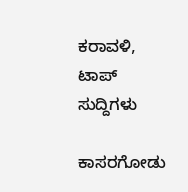ಕರಾವಳಿ, ಟಾಪ್ ಸುದ್ದಿಗಳು

ಕಾಸರಗೋಡು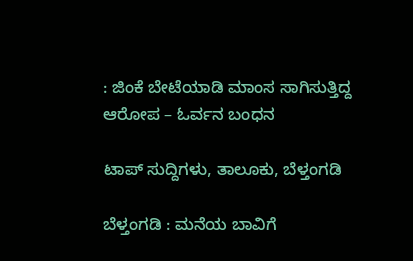: ಜಿಂಕೆ ಬೇಟೆಯಾಡಿ ಮಾಂಸ ಸಾಗಿಸುತ್ತಿದ್ದ ಆರೋಪ – ಓರ್ವನ ಬಂಧನ

ಟಾಪ್ ಸುದ್ದಿಗಳು, ತಾಲೂಕು, ಬೆಳ್ತಂಗಡಿ

ಬೆಳ್ತಂಗಡಿ : ಮನೆಯ ಬಾವಿಗೆ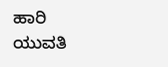ಹಾರಿ ಯುವತಿ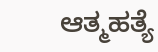ಆತ್ಮಹತ್ಯೆ